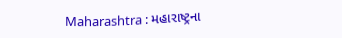Maharashtra : મહારાષ્ટ્રના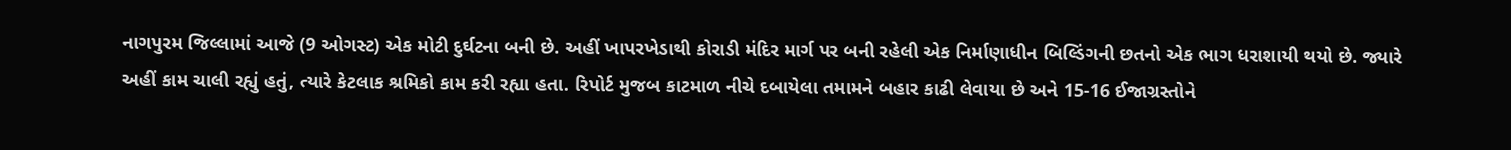નાગપુરમ જિલ્લામાં આજે (9 ઓગસ્ટ) એક મોટી દુર્ઘટના બની છે. અહીં ખાપરખેડાથી કોરાડી મંદિર માર્ગ પર બની રહેલી એક નિર્માણાધીન બિલ્ડિંગની છતનો એક ભાગ ધરાશાયી થયો છે. જ્યારે અહીં કામ ચાલી રહ્યું હતું, ત્યારે કેટલાક શ્રમિકો કામ કરી રહ્યા હતા. રિપોર્ટ મુજબ કાટમાળ નીચે દબાયેલા તમામને બહાર કાઢી લેવાયા છે અને 15-16 ઈજાગ્રસ્તોને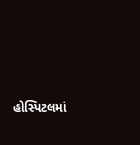હોસ્પિટલમાં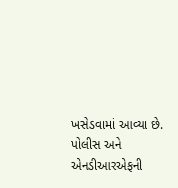ખસેડવામાં આવ્યા છે.
પોલીસ અને એનડીઆરએફની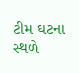ટીમ ઘટના સ્થળે